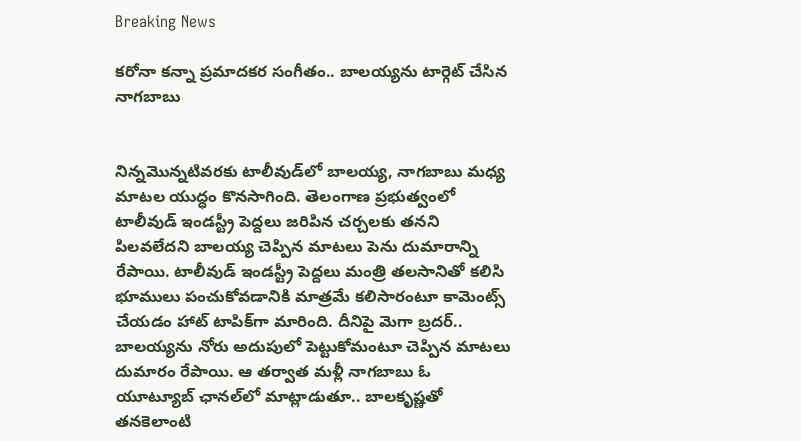Breaking News

కరోనా కన్నా ప్రమాదకర సంగీతం.. బాలయ్యను టార్గెట్ చేసిన నాగబాబు


నిన్నమొన్నటివరకు టాలీవుడ్‌లో బాలయ్య, నాగబాబు మధ్య మాటల యుద్ధం కొనసాగింది. తెలంగాణ ప్రభుత్వంలో టాలీవుడ్ ఇండస్ట్రీ పెద్దలు జరిపిన చర్చలకు తనని పిలవలేదని బాలయ్య చెప్పిన మాటలు పెను దుమారాన్ని రేపాయి. టాలీవుడ్ ఇండస్ట్రీ పెద్దలు మంత్రి తలసానితో కలిసి భూములు పంచుకోవడానికి మాత్రమే కలిసారంటూ కామెంట్స్ చేయడం హాట్‌ టాపిక్‌గా మారింది. దీనిపై మెగా బ్రదర్.. బాలయ్యను నోరు అదుపులో పెట్టుకోమంటూ చెప్పిన మాటలు దుమారం రేపాయి. ఆ తర్వాత మళ్లీ నాగబాబు ఓ యూట్యూబ్ ఛానల్‌లో మాట్లాడుతూ.. బాలకృష్ణతో తనకెలాంటి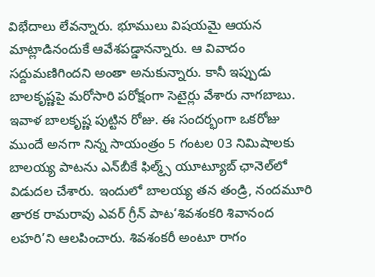విభేదాలు లేవన్నారు. భూములు విషయమై ఆయన మాట్లాడినందుకే ఆవేశపడ్డానన్నారు. ఆ వివాదం సద్దుమణిగిందని అంతా అనుకున్నారు. కానీ ఇప్పుడు బాలకృష్ణపై మరోసారి పరోక్షంగా సెటైర్లు వేశారు నాగబాబు. ఇవాళ బాలకృష్ణ పుట్టిన రోజు. ఈ సందర్భంగా ఒకరోజు ముందే అనగా నిన్న సాయంత్రం 5 గంటల 03 నిమిషాలకు బాలయ్య పాటను ఎన్‌బీకే ఫిల్మ్స్ యూట్యూబ్ ఛానెల్‌లో విడుదల చేశారు. ఇందులో బాలయ్య తన తండ్రి, నందమూరి తారక రామరావు ఎవర్ గ్రీన్ పాట‘శివశంకరి శివానంద లహరి’ని ఆలపించారు. శివశంకరీ అంటూ రాగం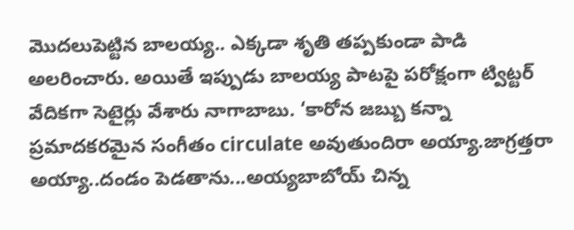మొదలుపెట్టిన బాలయ్య.. ఎక్కడా శృతి తప్పకుండా పాడి అలరించారు. అయితే ఇప్పుడు బాలయ్య పాటపై పరోక్షంగా ట్విట్టర్ వేదికగా సెటైర్లు వేశారు నాగాబాబు. ‘కారోన జబ్బు కన్నా ప్రమాదకరమైన సంగీతం circulate అవుతుందిరా అయ్యా.జాగ్రత్తరా అయ్యా..దండం పెడతాను...అయ్యబాబోయ్ చిన్న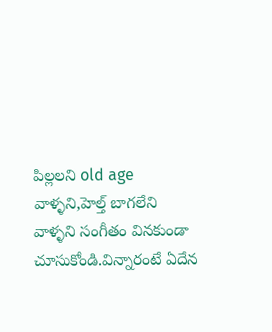పిల్లలని old age వాళ్ళని,హెల్త్ బాగలేని వాళ్ళని సంగీతం వినకుండా చూసుకోండి.విన్నారంటే ఏదేన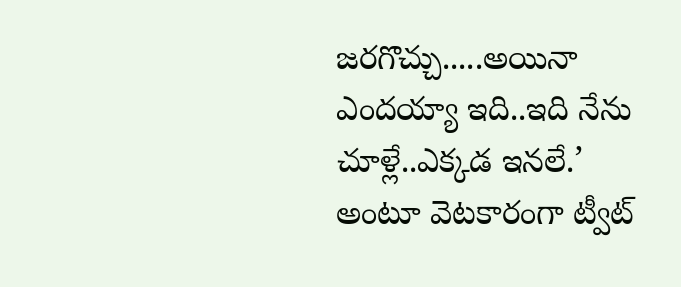జరగొచ్చు.....అయినా ఎందయ్యా ఇది..ఇది నేను చూళ్లే..ఎక్కడ ఇనలే.’ అంటూ వెటకారంగా ట్వీట్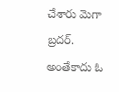చేశారు మెగా బ్రదర్. అంతేకాదు ఓ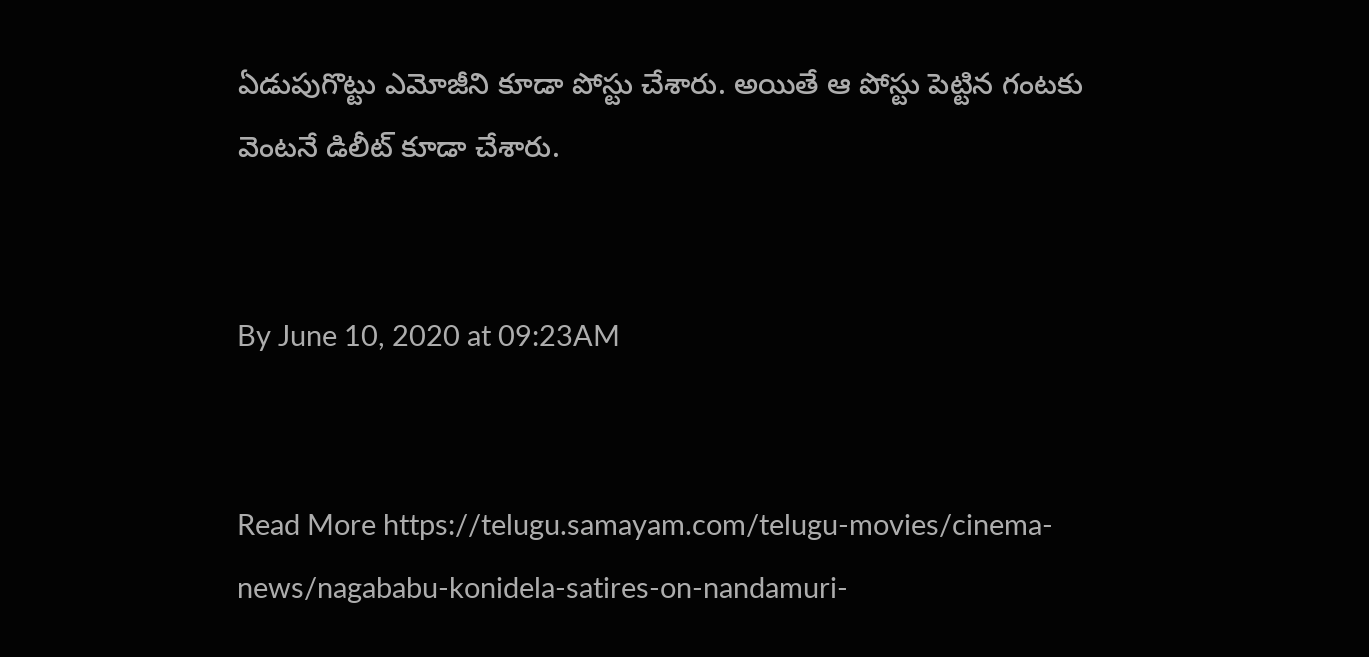ఏడుపుగొట్టు ఎమోజీని కూడా పోస్టు చేశారు. అయితే ఆ పోస్టు పెట్టిన గంటకు వెంటనే డిలీట్ కూడా చేశారు.


By June 10, 2020 at 09:23AM


Read More https://telugu.samayam.com/telugu-movies/cinema-news/nagababu-konidela-satires-on-nandamuri-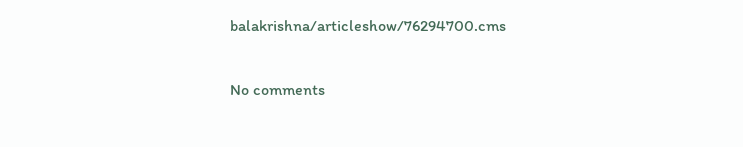balakrishna/articleshow/76294700.cms

No comments